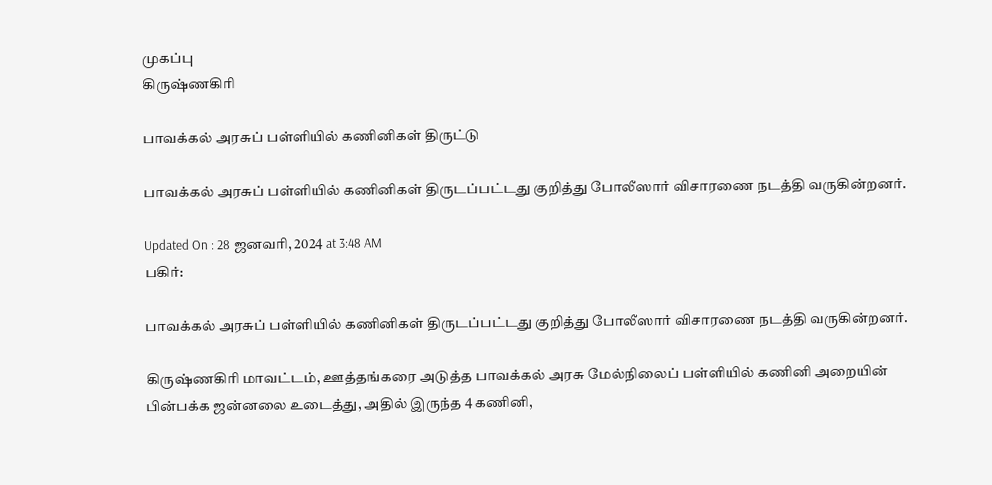முகப்பு
கிருஷ்ணகிரி

பாவக்கல் அரசுப் பள்ளியில் கணினிகள் திருட்டு

பாவக்கல் அரசுப் பள்ளியில் கணினிகள் திருடப்பட்டது குறித்து போலீஸார் விசாரணை நடத்தி வருகின்றனர்.

Updated On : 28 ஜனவரி, 2024 at 3:48 AM
பகிர்:

பாவக்கல் அரசுப் பள்ளியில் கணினிகள் திருடப்பட்டது குறித்து போலீஸார் விசாரணை நடத்தி வருகின்றனர்.

கிருஷ்ணகிரி மாவட்டம், ஊத்தங்கரை அடுத்த பாவக்கல் அரசு மேல்நிலைப் பள்ளியில் கணினி அறையின் பின்பக்க ஜன்னலை உடைத்து, அதில் இருந்த 4 கணினி,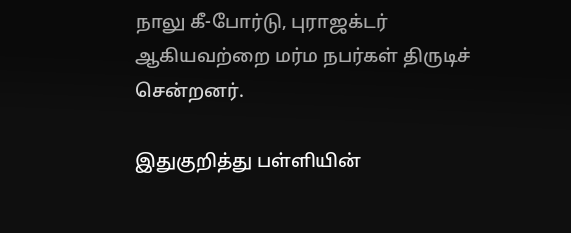நாலு கீ-போர்டு, புராஜக்டர் ஆகியவற்றை மர்ம நபர்கள் திருடிச் சென்றனர்.

இதுகுறித்து பள்ளியின்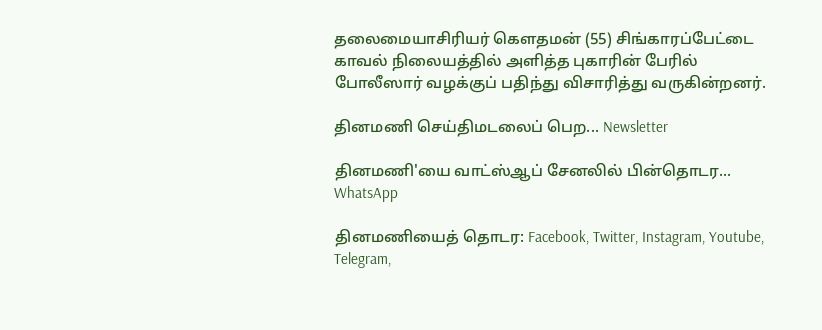தலைமையாசிரியர் கௌதமன் (55) சிங்காரப்பேட்டை காவல் நிலையத்தில் அளித்த புகாரின் பேரில் போலீஸார் வழக்குப் பதிந்து விசாரித்து வருகின்றனர்.

தினமணி செய்திமடலைப் பெற... Newsletter

தினமணி'யை வாட்ஸ்ஆப் சேனலில் பின்தொடர... WhatsApp

தினமணியைத் தொடர: Facebook, Twitter, Instagram, Youtube, Telegram,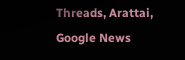Threads, Arattai, Google News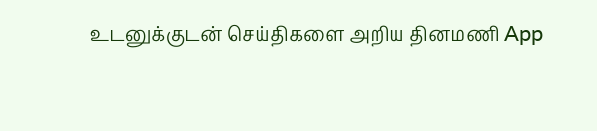உடனுக்குடன் செய்திகளை அறிய தினமணி App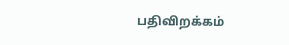பதிவிறக்கம்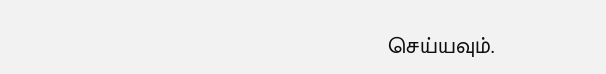செய்யவும்.